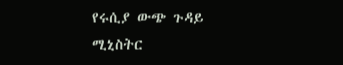የሩሲያ ውጭ ጉዳይ ሚኒስትር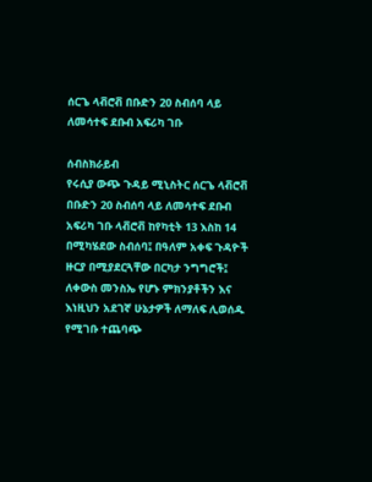ሰርጌ ላቭሮቭ በቡድን 20 ስብሰባ ላይ ለመሳተፍ ደቡብ አፍሪካ ገቡ

ሰብስክራይብ
የሩሲያ ውጭ ጉዳይ ሚኒስትር ሰርጌ ላቭሮቭ በቡድን 20 ስብሰባ ላይ ለመሳተፍ ደቡብ አፍሪካ ገቡ ላቭሮቭ ከየካቲት 13 እስከ 14 በሚካሄደው ስብሰባ፤ በዓለም አቀፍ ጉዳዮች ዙርያ በሚያደርጓቸው በርካታ ንግግሮች፤ ለቀውስ መንስኤ የሆኑ ምክንያቶችን እና እነዚህን አደገኛ ሁኔታዎች ለማለፍ ሊወሰዱ የሚገቡ ተጨባጭ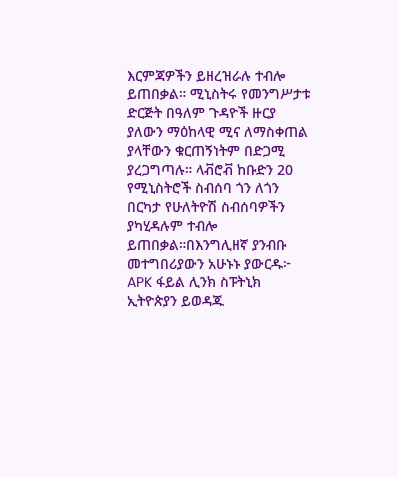እርምጃዎችን ይዘረዝራሉ ተብሎ ይጠበቃል። ሚኒስትሩ የመንግሥታቱ ድርጅት በዓለም ጉዳዮች ዙርያ ያለውን ማዕከላዊ ሚና ለማስቀጠል ያላቸውን ቁርጠኝነትም በድጋሚ ያረጋግጣሉ። ላቭሮቭ ከቡድን 20 የሚኒስትሮች ስብሰባ ጎን ለጎን በርካታ የሁለትዮሽ ስብሰባዎችን ያካሂዳሉም ተብሎ ይጠበቃል።በእንግሊዘኛ ያንብቡ መተግበሪያውን አሁኑኑ ያውርዱ፦ APK ፋይል ሊንክ ስፑትኒክ ኢትዮጵያን ይወዳጁ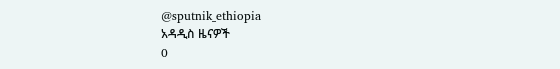@sputnik_ethiopia
አዳዲስ ዜናዎች
0